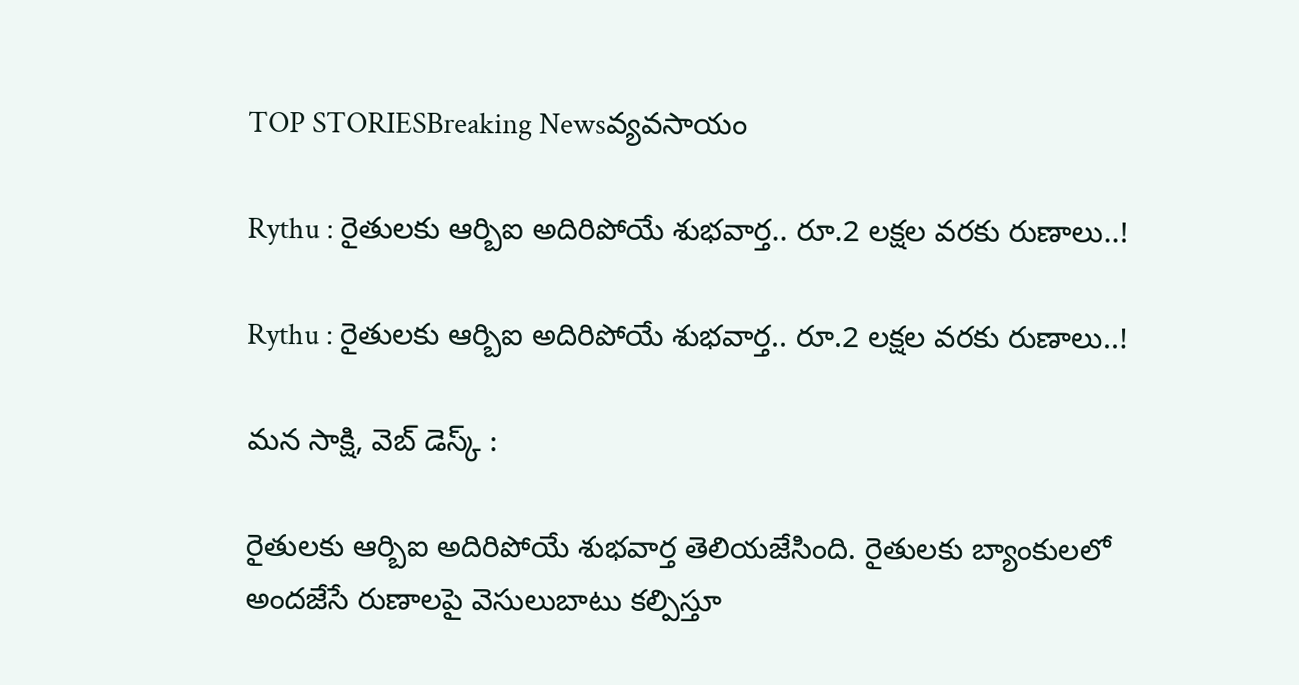TOP STORIESBreaking Newsవ్యవసాయం

Rythu : రైతులకు ఆర్బిఐ అదిరిపోయే శుభవార్త.. రూ.2 లక్షల వరకు రుణాలు..!

Rythu : రైతులకు ఆర్బిఐ అదిరిపోయే శుభవార్త.. రూ.2 లక్షల వరకు రుణాలు..!

మన సాక్షి, వెబ్ డెస్క్ :

రైతులకు ఆర్బిఐ అదిరిపోయే శుభవార్త తెలియజేసింది. రైతులకు బ్యాంకులలో అందజేసే రుణాలపై వెసులుబాటు కల్పిస్తూ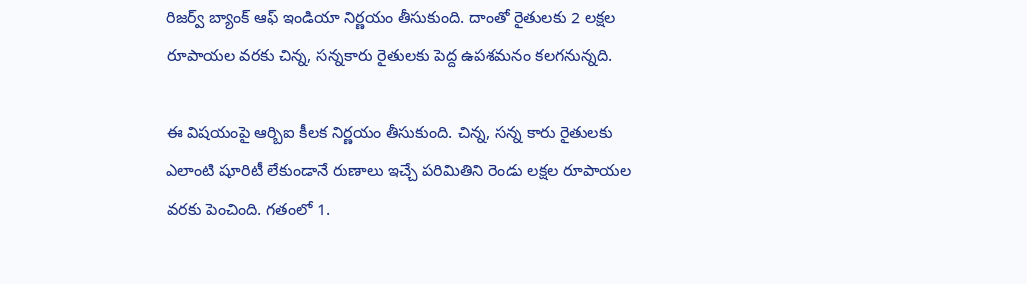రిజర్వ్ బ్యాంక్ ఆఫ్ ఇండియా నిర్ణయం తీసుకుంది. దాంతో రైతులకు 2 లక్షల రూపాయల వరకు చిన్న, సన్నకారు రైతులకు పెద్ద ఉపశమనం కలగనున్నది.

ఈ విషయంపై ఆర్బిఐ కీలక నిర్ణయం తీసుకుంది. చిన్న, సన్న కారు రైతులకు ఎలాంటి షూరిటీ లేకుండానే రుణాలు ఇచ్చే పరిమితిని రెండు లక్షల రూపాయల వరకు పెంచింది. గతంలో 1.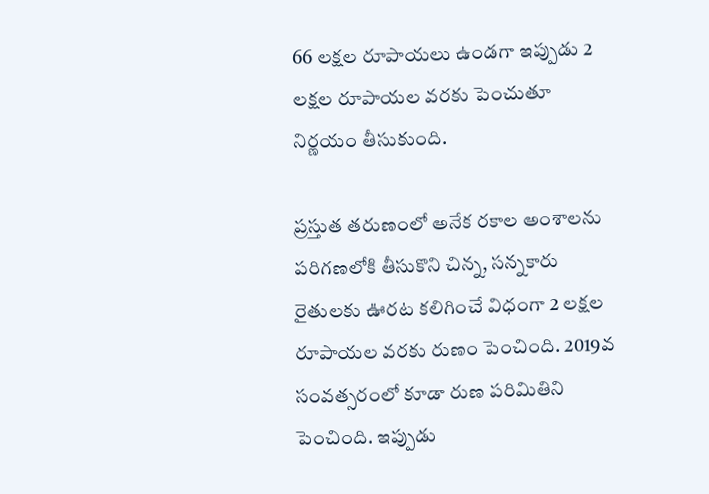66 లక్షల రూపాయలు ఉండగా ఇప్పుడు 2 లక్షల రూపాయల వరకు పెంచుతూ నిర్ణయం తీసుకుంది.

ప్రస్తుత తరుణంలో అనేక రకాల అంశాలను పరిగణలోకి తీసుకొని చిన్న, సన్నకారు రైతులకు ఊరట కలిగించే విధంగా 2 లక్షల రూపాయల వరకు రుణం పెంచింది. 2019వ సంవత్సరంలో కూడా రుణ పరిమితిని పెంచింది. ఇప్పుడు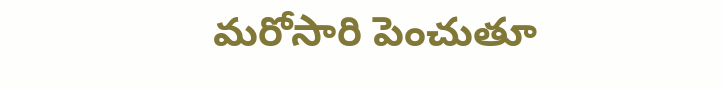మరోసారి పెంచుతూ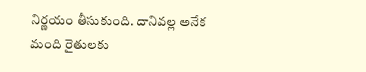నిర్ణయం తీసుకుంది. దానివల్ల అనేక మంది రైతులకు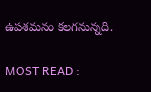ఉపశమనం కలగనున్నది.

MOST READ :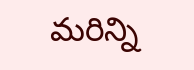మరిన్ని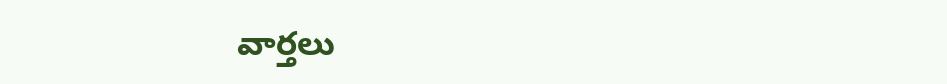వార్తలు